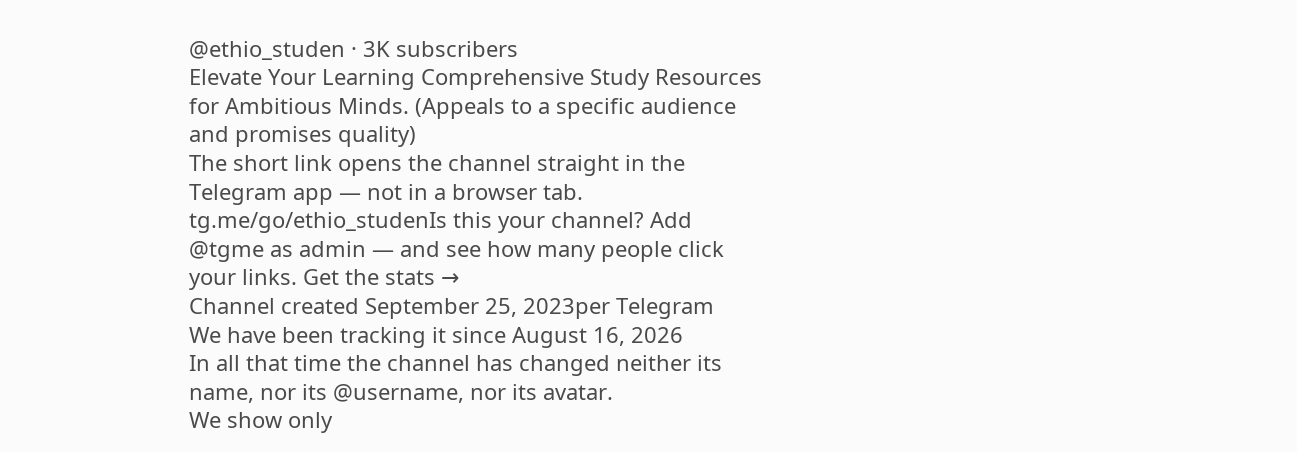@ethio_studen · 3K subscribers
Elevate Your Learning Comprehensive Study Resources for Ambitious Minds. (Appeals to a specific audience and promises quality)
The short link opens the channel straight in the Telegram app — not in a browser tab.
tg.me/go/ethio_studenIs this your channel? Add @tgme as admin — and see how many people click your links. Get the stats →
Channel created September 25, 2023per Telegram
We have been tracking it since August 16, 2026
In all that time the channel has changed neither its name, nor its @username, nor its avatar.
We show only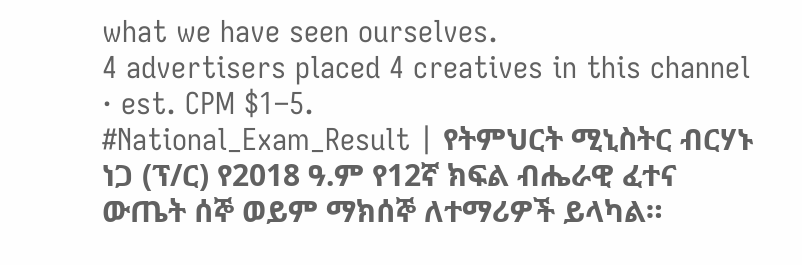what we have seen ourselves.
4 advertisers placed 4 creatives in this channel · est. CPM $1–5.
#National_Exam_Result | የትምህርት ሚኒስትር ብርሃኑ ነጋ (ፕ/ር) የ2018 ዓ.ም የ12ኛ ክፍል ብሔራዊ ፈተና ውጤት ሰኞ ወይም ማክሰኞ ለተማሪዎች ይላካል።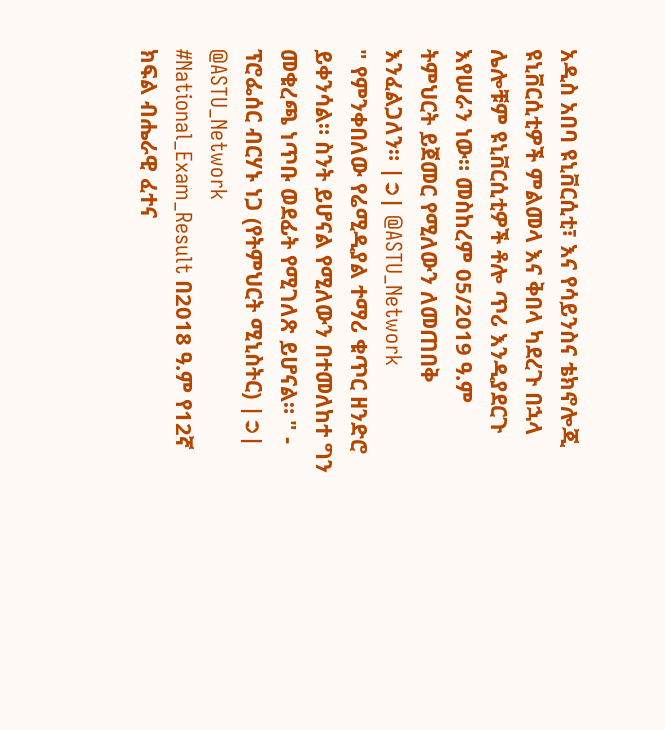አዲስ አበባ ዩኒቨርሲቲ፣ እና የሳይንስና ቴክኖሎጂ ዩኒቨርሲቲዎች ምልመላ እና ቅበላ ካደረጉ በኋላ ሌሎቹም ዩኒቨርሲቲዎች ቶሎ ጥሪ እንዲያደርጉ እየሠራን ነው። መስከረም 05/2019 ዓ.ም ትምህርት ይጀመር የሚለውን ለመጠበቅ እንፈልጋለን። |➲| @ASTU_Network
" የምንቀበለው የሬሚዲያል ተማሪ ቁጥር ዘንድሮ ይቀንሳል። ስንት ይሆናል የሚለውን በተመለከተ ግን መቁረጫ ነጥቡ ወደፊት የሚገለጽ ይሆናል። " - ፕሮፌሰር ብርሃኑ ነጋ (የትምህርት ሚኒስትር) |➲| @ASTU_Network
#National_Exam_Result በ2018 ዓ.ም የ12ኛ ክፍል ብሔራዊ ፈተና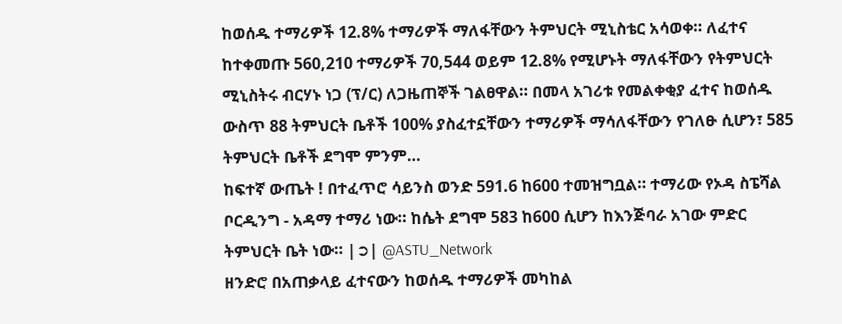ከወሰዱ ተማሪዎች 12.8% ተማሪዎች ማለፋቸውን ትምህርት ሚኒስቴር አሳወቀ። ለፈተና ከተቀመጡ 560,210 ተማሪዎች 70,544 ወይም 12.8% የሚሆኑት ማለፋቸውን የትምህርት ሚኒስትሩ ብርሃኑ ነጋ (ፕ/ር) ለጋዜጠኞች ገልፀዋል። በመላ አገሪቱ የመልቀቂያ ፈተና ከወሰዱ ውስጥ 88 ትምህርት ቤቶች 100% ያስፈተኗቸውን ተማሪዎች ማሳለፋቸውን የገለፁ ሲሆን፣ 585 ትምህርት ቤቶች ደግሞ ምንም…
ከፍተኛ ውጤት ! በተፈጥሮ ሳይንስ ወንድ 591.6 ከ600 ተመዝግቧል። ተማሪው የኦዳ ስፔሻል ቦርዲንግ - አዳማ ተማሪ ነው። ከሴት ደግሞ 583 ከ600 ሲሆን ከእንጅባራ አገው ምድር ትምህርት ቤት ነው። |➲| @ASTU_Network
ዘንድሮ በአጠቃላይ ፈተናውን ከወሰዱ ተማሪዎች መካከል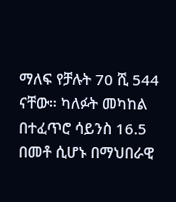ማለፍ የቻሉት 70 ሺ 544 ናቸው። ካለፉት መካከል በተፈጥሮ ሳይንስ 16.5 በመቶ ሲሆኑ በማህበራዊ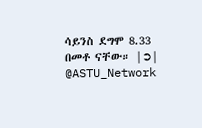ሳይንስ ደግሞ 8.33 በመቶ ናቸው። |➲| @ASTU_Network